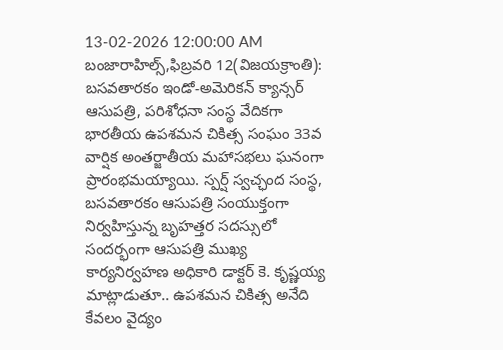13-02-2026 12:00:00 AM
బంజారాహిల్స్,ఫిబ్రవరి 12(విజయక్రాంతి): బసవతారకం ఇండో-అమెరికన్ క్యాన్సర్ ఆసుపత్రి, పరిశోధనా సంస్థ వేదికగా భారతీయ ఉపశమన చికిత్స సంఘం 33వ వార్షిక అంతర్జాతీయ మహాసభలు ఘనంగా ప్రారంభమయ్యాయి. స్పర్ష్ స్వచ్ఛంద సంస్థ, బసవతారకం ఆసుపత్రి సంయుక్తంగా నిర్వహిస్తున్న బృహత్తర సదస్సులో సందర్భంగా ఆసుపత్రి ముఖ్య కార్యనిర్వహణ అధికారి డాక్టర్ కె. కృష్ణయ్య మాట్లాడుతూ.. ఉపశమన చికిత్స అనేది కేవలం వైద్యం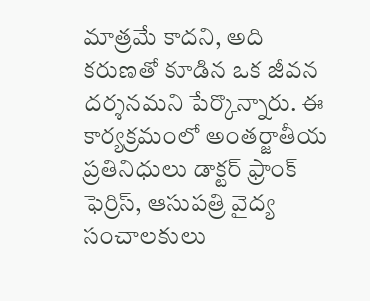మాత్రమే కాదని, అది కరుణతో కూడిన ఒక జీవన దర్శనమని పేర్కొన్నారు. ఈ కార్యక్రమంలో అంతర్జాతీయ ప్రతినిధులు డాక్టర్ ఫ్రాంక్ ఫెర్రిస్, ఆసుపత్రి వైద్య సంచాలకులు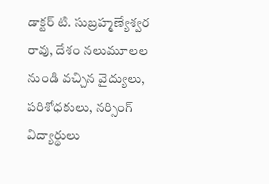డాక్టర్ టి. సుబ్రహ్మణ్యేశ్వర రావు, దేశం నలుమూలల నుండి వచ్చిన వైద్యులు, పరిశోధకులు, నర్సింగ్ విద్యార్థులు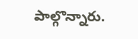పాల్గొన్నారు.